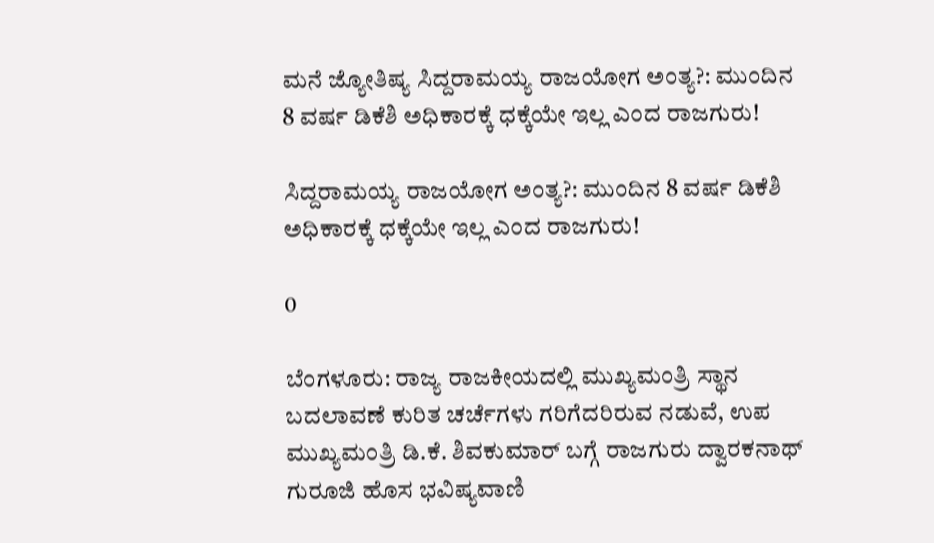ಮನೆ ಜ್ಯೋತಿಷ್ಯ ಸಿದ್ದರಾಮಯ್ಯ ರಾಜಯೋಗ ಅಂತ್ಯ?: ಮುಂದಿನ 8 ವರ್ಷ ಡಿಕೆಶಿ ಅಧಿಕಾರಕ್ಕೆ ಧಕ್ಕೆಯೇ ಇಲ್ಲ ಎಂದ ರಾಜಗುರು!

ಸಿದ್ದರಾಮಯ್ಯ ರಾಜಯೋಗ ಅಂತ್ಯ?: ಮುಂದಿನ 8 ವರ್ಷ ಡಿಕೆಶಿ ಅಧಿಕಾರಕ್ಕೆ ಧಕ್ಕೆಯೇ ಇಲ್ಲ ಎಂದ ರಾಜಗುರು!

0

ಬೆಂಗಳೂರು: ರಾಜ್ಯ ರಾಜಕೀಯದಲ್ಲಿ ಮುಖ್ಯಮಂತ್ರಿ ಸ್ಥಾನ ಬದಲಾವಣೆ ಕುರಿತ ಚರ್ಚೆಗಳು ಗರಿಗೆದರಿರುವ ನಡುವೆ, ಉಪ ಮುಖ್ಯಮಂತ್ರಿ ಡಿ.ಕೆ. ಶಿವಕುಮಾರ್ ಬಗ್ಗೆ ರಾಜಗುರು ದ್ವಾರಕನಾಥ್ ಗುರೂಜಿ ಹೊಸ ಭವಿಷ್ಯವಾಣಿ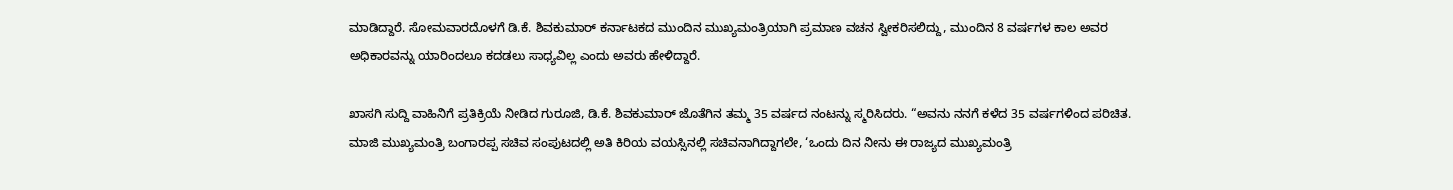ಮಾಡಿದ್ದಾರೆ. ಸೋಮವಾರದೊಳಗೆ ಡಿ.ಕೆ. ಶಿವಕುಮಾರ್ ಕರ್ನಾಟಕದ ಮುಂದಿನ ಮುಖ್ಯಮಂತ್ರಿಯಾಗಿ ಪ್ರಮಾಣ ವಚನ ಸ್ವೀಕರಿಸಲಿದ್ದು, ಮುಂದಿನ 8 ವರ್ಷಗಳ ಕಾಲ ಅವರ ಅಧಿಕಾರವನ್ನು ಯಾರಿಂದಲೂ ಕದಡಲು ಸಾಧ್ಯವಿಲ್ಲ ಎಂದು ಅವರು ಹೇಳಿದ್ದಾರೆ.

ಖಾಸಗಿ ಸುದ್ದಿ ವಾಹಿನಿಗೆ ಪ್ರತಿಕ್ರಿಯೆ ನೀಡಿದ ಗುರೂಜಿ, ಡಿ.ಕೆ. ಶಿವಕುಮಾರ್ ಜೊತೆಗಿನ ತಮ್ಮ 35 ವರ್ಷದ ನಂಟನ್ನು ಸ್ಮರಿಸಿದರು. “ಅವನು ನನಗೆ ಕಳೆದ 35 ವರ್ಷಗಳಿಂದ ಪರಿಚಿತ. ಮಾಜಿ ಮುಖ್ಯಮಂತ್ರಿ ಬಂಗಾರಪ್ಪ ಸಚಿವ ಸಂಪುಟದಲ್ಲಿ ಅತಿ ಕಿರಿಯ ವಯಸ್ಸಿನಲ್ಲಿ ಸಚಿವನಾಗಿದ್ದಾಗಲೇ, ‘ಒಂದು ದಿನ ನೀನು ಈ ರಾಜ್ಯದ ಮುಖ್ಯಮಂತ್ರಿ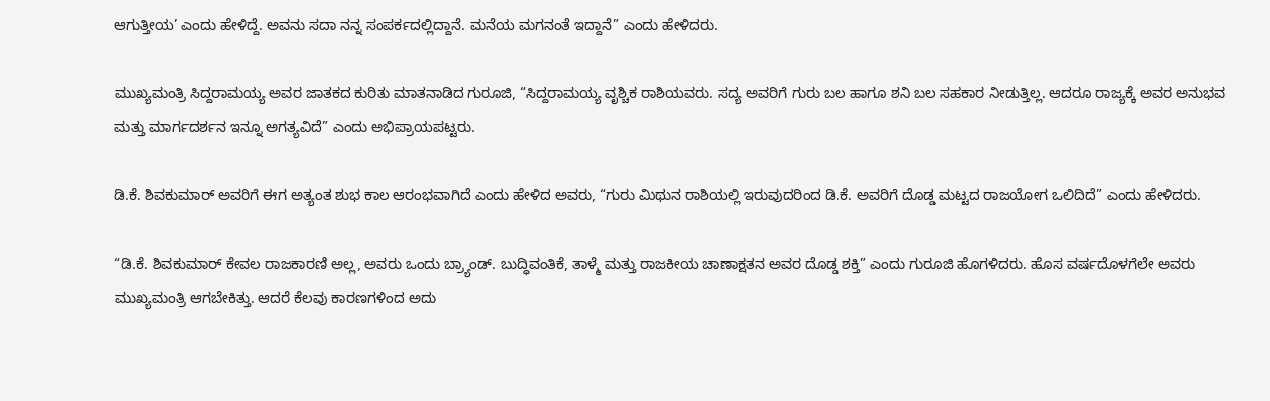ಆಗುತ್ತೀಯ’ ಎಂದು ಹೇಳಿದ್ದೆ. ಅವನು ಸದಾ ನನ್ನ ಸಂಪರ್ಕದಲ್ಲಿದ್ದಾನೆ. ಮನೆಯ ಮಗನಂತೆ ಇದ್ದಾನೆ” ಎಂದು ಹೇಳಿದರು.

ಮುಖ್ಯಮಂತ್ರಿ ಸಿದ್ದರಾಮಯ್ಯ ಅವರ ಜಾತಕದ ಕುರಿತು ಮಾತನಾಡಿದ ಗುರೂಜಿ, “ಸಿದ್ದರಾಮಯ್ಯ ವೃಶ್ಚಿಕ ರಾಶಿಯವರು. ಸದ್ಯ ಅವರಿಗೆ ಗುರು ಬಲ ಹಾಗೂ ಶನಿ ಬಲ ಸಹಕಾರ ನೀಡುತ್ತಿಲ್ಲ. ಆದರೂ ರಾಜ್ಯಕ್ಕೆ ಅವರ ಅನುಭವ ಮತ್ತು ಮಾರ್ಗದರ್ಶನ ಇನ್ನೂ ಅಗತ್ಯವಿದೆ” ಎಂದು ಅಭಿಪ್ರಾಯಪಟ್ಟರು.

ಡಿ.ಕೆ. ಶಿವಕುಮಾರ್ ಅವರಿಗೆ ಈಗ ಅತ್ಯಂತ ಶುಭ ಕಾಲ ಆರಂಭವಾಗಿದೆ ಎಂದು ಹೇಳಿದ ಅವರು, “ಗುರು ಮಿಥುನ ರಾಶಿಯಲ್ಲಿ ಇರುವುದರಿಂದ ಡಿ.ಕೆ. ಅವರಿಗೆ ದೊಡ್ಡ ಮಟ್ಟದ ರಾಜಯೋಗ ಒಲಿದಿದೆ” ಎಂದು ಹೇಳಿದರು.

“ಡಿ.ಕೆ. ಶಿವಕುಮಾರ್ ಕೇವಲ ರಾಜಕಾರಣಿ ಅಲ್ಲ, ಅವರು ಒಂದು ಬ್ರ್ಯಾಂಡ್. ಬುದ್ಧಿವಂತಿಕೆ, ತಾಳ್ಮೆ ಮತ್ತು ರಾಜಕೀಯ ಚಾಣಾಕ್ಷತನ ಅವರ ದೊಡ್ಡ ಶಕ್ತಿ” ಎಂದು ಗುರೂಜಿ ಹೊಗಳಿದರು. ಹೊಸ ವರ್ಷದೊಳಗೆಲೇ ಅವರು ಮುಖ್ಯಮಂತ್ರಿ ಆಗಬೇಕಿತ್ತು. ಆದರೆ ಕೆಲವು ಕಾರಣಗಳಿಂದ ಅದು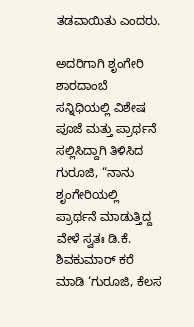ತಡವಾಯಿತು ಎಂದರು.

ಅದರಿಗಾಗಿ ಶೃಂಗೇರಿ ಶಾರದಾಂಬೆ ಸನ್ನಿಧಿಯಲ್ಲಿ ವಿಶೇಷ ಪೂಜೆ ಮತ್ತು ಪ್ರಾರ್ಥನೆ ಸಲ್ಲಿಸಿದ್ದಾಗಿ ತಿಳಿಸಿದ ಗುರೂಜಿ, “ನಾನು ಶೃಂಗೇರಿಯಲ್ಲಿ ಪ್ರಾರ್ಥನೆ ಮಾಡುತ್ತಿದ್ದ ವೇಳೆ ಸ್ವತಃ ಡಿ.ಕೆ. ಶಿವಕುಮಾರ್ ಕರೆ ಮಾಡಿ ‘ಗುರೂಜಿ, ಕೆಲಸ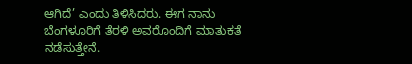ಆಗಿದೆ’ ಎಂದು ತಿಳಿಸಿದರು. ಈಗ ನಾನು ಬೆಂಗಳೂರಿಗೆ ತೆರಳಿ ಅವರೊಂದಿಗೆ ಮಾತುಕತೆ ನಡೆಸುತ್ತೇನೆ.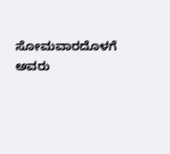ಸೋಮವಾರದೊಳಗೆ ಅವರು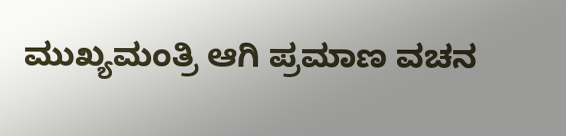ಮುಖ್ಯಮಂತ್ರಿ ಆಗಿ ಪ್ರಮಾಣ ವಚನ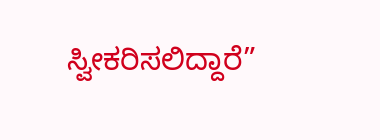ಸ್ವೀಕರಿಸಲಿದ್ದಾರೆ”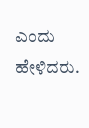ಎಂದು ಹೇಳಿದರು.